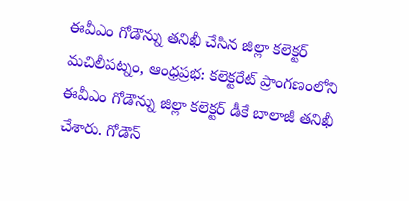ఈవీఎం గోడౌన్ను తనిఖీ చేసిన జిల్లా కలెక్టర్
మచిలీపట్నం, ఆంధ్రప్రభ: కలెక్టరేట్ ప్రాంగణంలోని ఈవీఎం గోడౌన్ను జిల్లా కలెక్టర్ డీకే బాలాజీ తనిఖీ చేశారు. గోడౌన్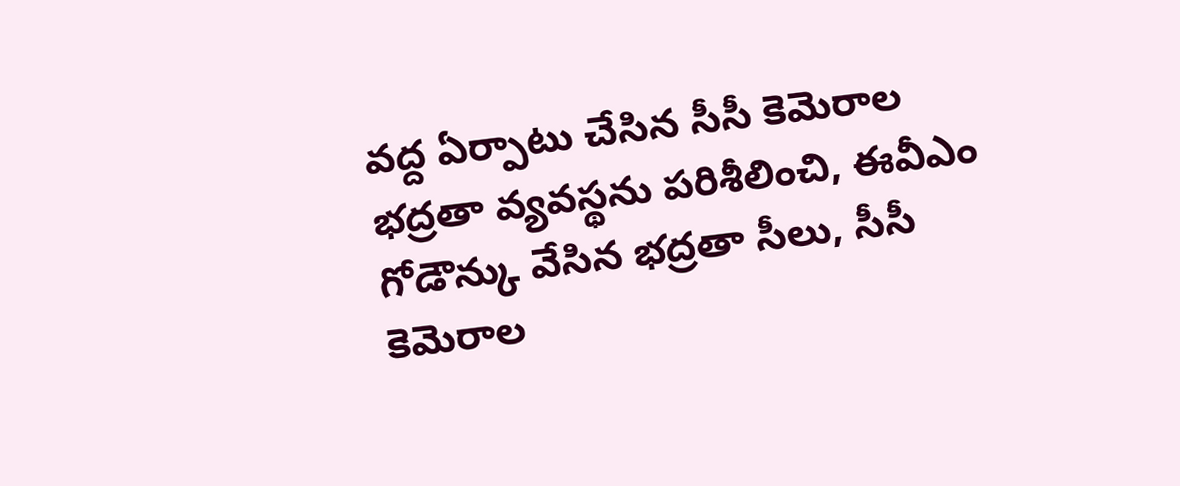వద్ద ఏర్పాటు చేసిన సీసీ కెమెరాల భద్రతా వ్యవస్థను పరిశీలించి, ఈవీఎం గోడౌన్కు వేసిన భద్రతా సీలు, సీసీ కెమెరాల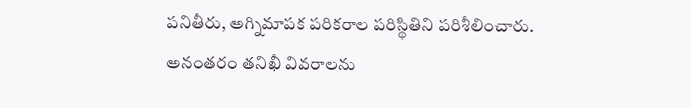పనితీరు, అగ్నిమాపక పరికరాల పరిస్థితిని పరిశీలించారు. అనంతరం తనిఖీ వివరాలను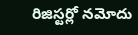రిజిస్టర్లో నమోదు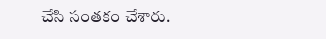చేసి సంతకం చేశారు.